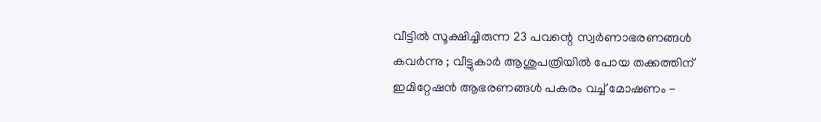വീട്ടില്‍ സൂക്ഷിച്ചിരുന്ന 23 പവന്റെ സ്വര്‍ണാഭരണങ്ങള്‍ കവര്‍ന്നു ; വീട്ടുകാര്‍ ആശുപത്രിയില്‍ പോയ തക്കത്തിന് ഇമിറ്റേഷന്‍ ആഭരണങ്ങള്‍ പകരം വച്ച് മോഷണം -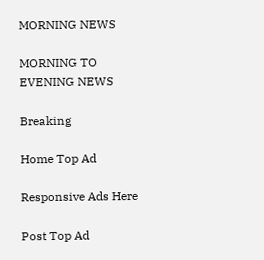MORNING NEWS

MORNING TO EVENING NEWS

Breaking

Home Top Ad

Responsive Ads Here

Post Top Ad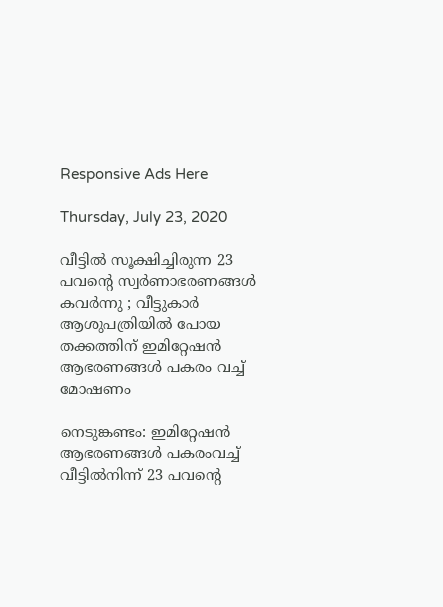Responsive Ads Here

Thursday, July 23, 2020

വീട്ടില്‍ സൂക്ഷിച്ചിരുന്ന 23 പവന്റെ സ്വര്‍ണാഭരണങ്ങള്‍ കവര്‍ന്നു ; വീട്ടുകാര്‍ ആശുപത്രിയില്‍ പോയ തക്കത്തിന് ഇമിറ്റേഷന്‍ ആഭരണങ്ങള്‍ പകരം വച്ച് മോഷണം

നെടുങ്കണ്ടം: ഇമിറ്റേഷന്‍ ആഭരണങ്ങള്‍ പകരംവച്ച് വീട്ടില്‍നിന്ന് 23 പവന്റെ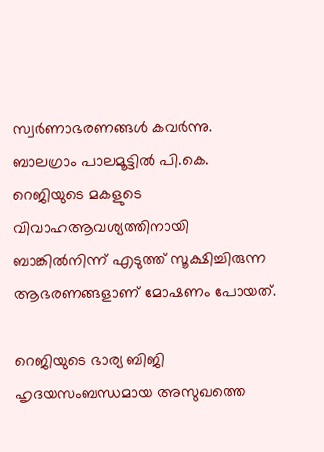സ്വര്‍ണാഭരണങ്ങള്‍ കവര്‍ന്നു. ബാലഗ്രാം പാലമൂട്ടില്‍ പി.കെ. റെജിയുടെ മകളുടെ വിവാഹആവശ്യത്തിനായി ബാങ്കില്‍നിന്ന് എടുത്ത് സൂക്ഷിച്ചിരുന്ന ആഭരണങ്ങളാണ് മോഷണം പോയത്.

റെജിയുടെ ഭാര്യ ബിജി ഹൃദയസംബന്ധമായ അസുഖത്തെ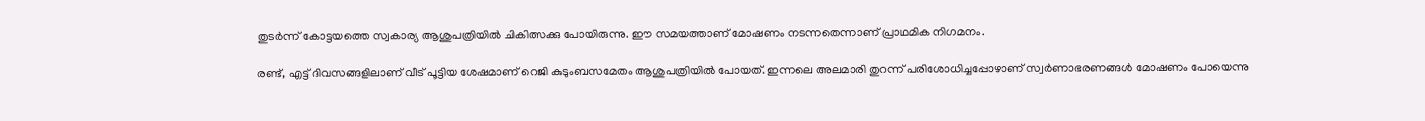തുടര്‍ന്ന് കോട്ടയത്തെ സ്വകാര്യ ആശുപത്രിയില്‍ ചികിത്സക്കു പോയിരുന്നു. ഈ സമയത്താണ് മോഷണം നടന്നതെന്നാണ് പ്രാഥമിക നിഗമനം.

രണ്ട്, എട്ട് ദിവസങ്ങളിലാണ് വീട് പൂട്ടിയ ശേഷമാണ് റെജി കുടുംബസമേതം ആശുപത്രിയില്‍ പോയത്. ഇന്നലെ അലമാരി തുറന്ന് പരിശോധിച്ചപ്പോഴാണ് സ്വര്‍ണാഭരണങ്ങള്‍ മോഷണം പോയെന്നു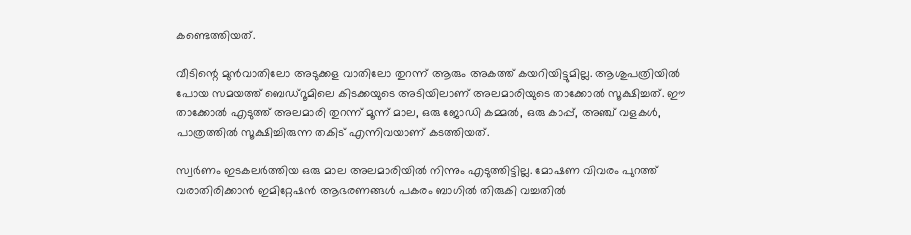കണ്ടെത്തിയത്.

വീടിന്റെ മുന്‍വാതിലോ അടുക്കള വാതിലോ തുറന്ന് ആരും അകത്ത് കയറിയിട്ടുമില്ല. ആശുപത്രിയില്‍ പോയ സമയത്ത് ബെഡ്‌റൂമിലെ കിടക്കയുടെ അടിയിലാണ് അലമാരിയുടെ താക്കോല്‍ സൂക്ഷിച്ചത്. ഈ താക്കോല്‍ എടുത്ത് അലമാരി തുറന്ന് മൂന്ന് മാല, ഒരു ജോഡി കമ്മല്‍, ഒരു കാപ്പ്, അഞ്ച് വളകള്‍, പാത്രത്തില്‍ സൂക്ഷിച്ചിരുന്ന തകിട് എന്നിവയാണ് കടത്തിയത്.

സ്വര്‍ണം ഇടകലര്‍ത്തിയ ഒരു മാല അലമാരിയില്‍ നിന്നും എടുത്തിട്ടില്ല. മോഷണ വിവരം പുറത്ത് വരാതിരിക്കാന്‍ ഇമിറ്റേഷന്‍ ആഭരണങ്ങള്‍ പകരം ബാഗില്‍ തിരുകി വച്ചതില്‍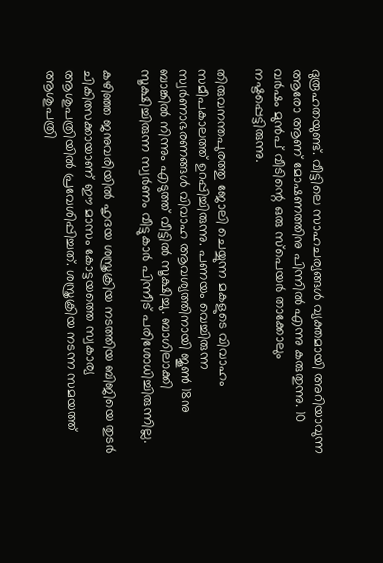ദുരൂഹതയുണ്ട്. വീട്ടിലെ സാഹചര്യങ്ങള്‍ വ്യക്തമായി അറിയാവുന്ന ആരോ ആണ് മോഷണത്തിനു പിന്നില്‍ എന്നു കരുതുന്നു. 10 വര്‍ഷം മുന്‍പ് വീടിന്റെ ഒരു സ്‌പെയര്‍ താക്കോലും നഷ്ടപ്പെട്ടിരുന്നു.

തിരുവനന്തപുരത്തു ജോലി ചെയ്യുന്ന മകളുടെ വിവാഹം സമീപകാലത്ത് ഉറപ്പിച്ചിരുന്നു. പണയം വെച്ചിരുന്ന സ്വര്‍ണാഭരണങ്ങള്‍ വിവാഹ ആവശ്യത്തിനായി ജൂണ്‍ 18നു ബാങ്കില്‍ നിന്നും എടുത്ത് വീട്ടില്‍ സൂക്ഷിച്ചു. ബാഗിലാക്കി സൂക്ഷിച്ചിരുന്ന സ്വര്‍ണം വീട്ടുകാര്‍ പിന്നീട് പരിശോധിച്ചിരുന്നില്ല.

കഴിഞ്ഞ ജനുവരിയില്‍ ഹൃദയ ശസ്ത്രക്രിയ നടത്തിയ ബിജിയെ തുടര്‍ ചികിത്സക്കായാണ് ഈ മാസം കോട്ടയത്തെ സ്വകാര്യ ആശുപത്രിയില്‍ പ്രവേശിപ്പിച്ചത്. ശസ്ത്രക്രിയ നടന്ന സമയത്ത് ആശുപത്രി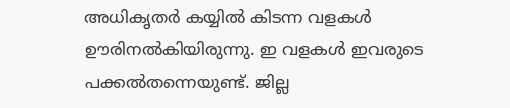അധികൃതര്‍ കയ്യില്‍ കിടന്ന വളകള്‍ ഊരിനല്‍കിയിരുന്നു. ഇ വളകള്‍ ഇവരുടെ പക്കല്‍തന്നെയുണ്ട്. ജില്ല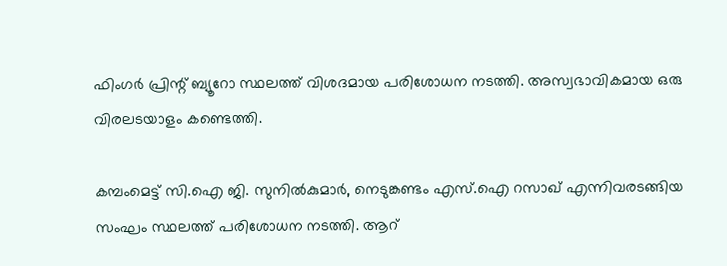ഫിംഗര്‍ പ്രിന്റ് ബ്യൂറോ സ്ഥലത്ത് വിശദമായ പരിശോധന നടത്തി. അസ്വഭാവികമായ ഒരു വിരലടയാളം കണ്ടെത്തി.

കമ്പംമെട്ട് സി.ഐ ജി. സുനില്‍കുമാര്‍, നെടുങ്കണ്ടം എസ്.ഐ റസാഖ് എന്നിവരടങ്ങിയ സംഘം സ്ഥലത്ത് പരിശോധന നടത്തി. ആറ്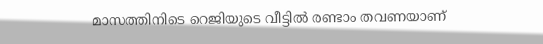മാസത്തിനിടെ റെജിയുടെ വീട്ടില്‍ രണ്ടാം തവണയാണ്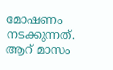മോഷണം നടക്കുന്നത്. ആറ് മാസം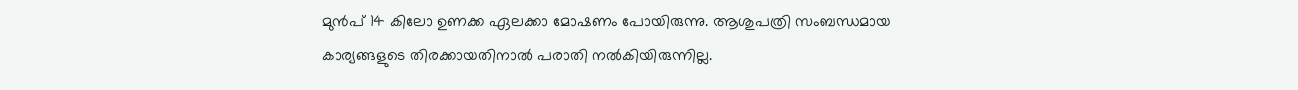മുന്‍പ് 14 കിലോ ഉണക്ക ഏലക്കാ മോഷണം പോയിരുന്നു. ആശുപത്രി സംബന്ധമായ കാര്യങ്ങളുടെ തിരക്കായതിനാല്‍ പരാതി നല്‍കിയിരുന്നില്ല.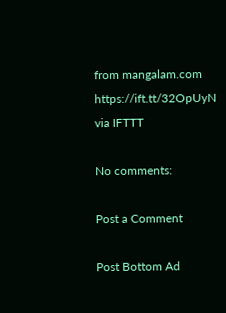from mangalam.com https://ift.tt/32OpUyN
via IFTTT

No comments:

Post a Comment

Post Bottom Ad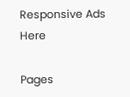Responsive Ads Here

Pages